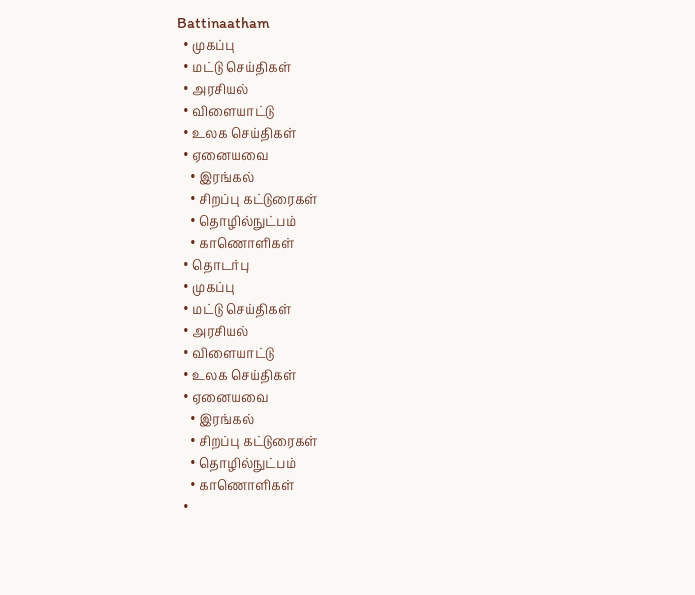Battinaatham
  • முகப்பு
  • மட்டு செய்திகள்
  • அரசியல்
  • விளையாட்டு
  • உலக செய்திகள்
  • ஏனையவை
    • இரங்கல்
    • சிறப்பு கட்டுரைகள்
    • தொழில்நுட்பம்
    • காணொளிகள்
  • தொடர்பு
  • முகப்பு
  • மட்டு செய்திகள்
  • அரசியல்
  • விளையாட்டு
  • உலக செய்திகள்
  • ஏனையவை
    • இரங்கல்
    • சிறப்பு கட்டுரைகள்
    • தொழில்நுட்பம்
    • காணொளிகள்
  •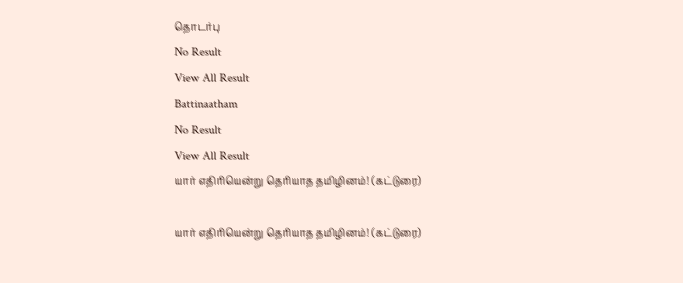தொடர்பு
No Result
View All Result
Battinaatham
No Result
View All Result
யார் எதிரியென்று தெரியாத தமிழினம்! (கட்டுரை)

யார் எதிரியென்று தெரியாத தமிழினம்! (கட்டுரை)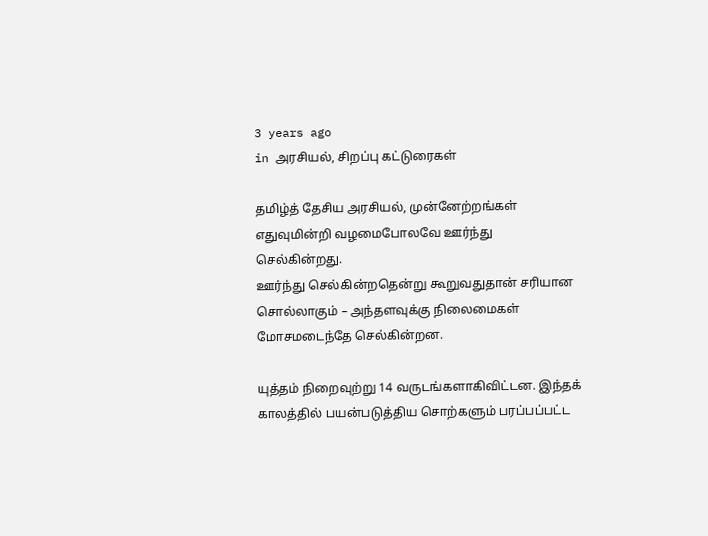3 years ago
in அரசியல், சிறப்பு கட்டுரைகள்

தமிழ்த் தேசிய அரசியல், முன்னேற்றங்கள் எதுவுமின்றி வழமைபோலவே ஊர்ந்து செல்கின்றது.
ஊர்ந்து செல்கின்றதென்று கூறுவதுதான் சரியான சொல்லாகும் – அந்தளவுக்கு நிலைமைகள் மோசமடைந்தே செல்கின்றன.

யுத்தம் நிறைவுற்று 14 வருடங்களாகிவிட்டன. இந்தக் காலத்தில் பயன்படுத்திய சொற்களும் பரப்பப்பட்ட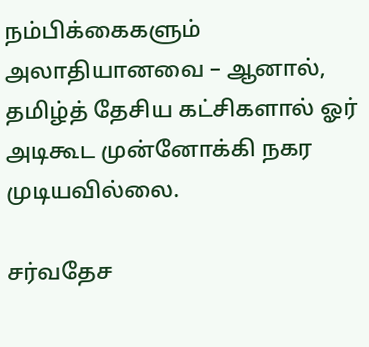நம்பிக்கைகளும் அலாதியானவை – ஆனால், தமிழ்த் தேசிய கட்சிகளால் ஓர் அடிகூட முன்னோக்கி நகர முடியவில்லை.

சர்வதேச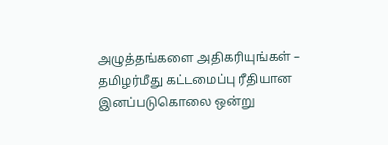அழுத்தங்களை அதிகரியுங்கள் – தமிழர்மீது கட்டமைப்பு ரீதியான இனப்படுகொலை ஒன்று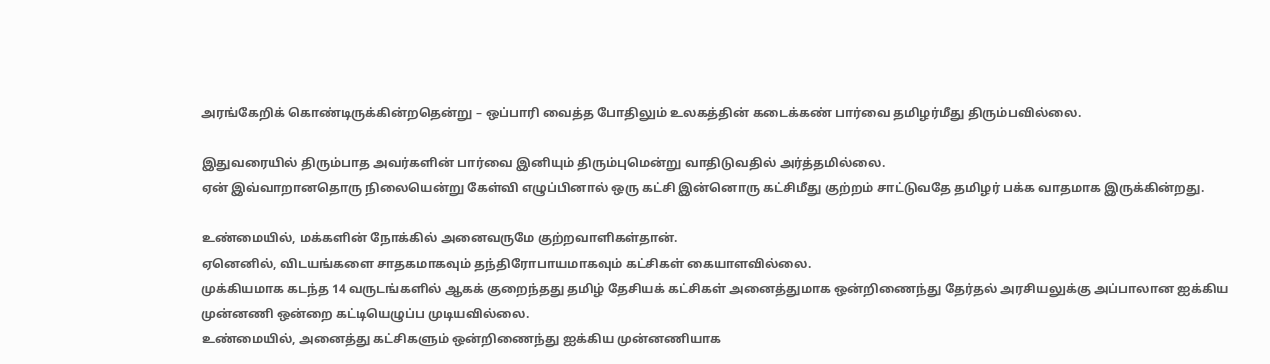அரங்கேறிக் கொண்டிருக்கின்றதென்று – ஒப்பாரி வைத்த போதிலும் உலகத்தின் கடைக்கண் பார்வை தமிழர்மீது திரும்பவில்லை.

இதுவரையில் திரும்பாத அவர்களின் பார்வை இனியும் திரும்புமென்று வாதிடுவதில் அர்த்தமில்லை.
ஏன் இவ்வாறானதொரு நிலையென்று கேள்வி எழுப்பினால் ஒரு கட்சி இன்னொரு கட்சிமீது குற்றம் சாட்டுவதே தமிழர் பக்க வாதமாக இருக்கின்றது.

உண்மையில், மக்களின் நோக்கில் அனைவருமே குற்றவாளிகள்தான்.
ஏனெனில், விடயங்களை சாதகமாகவும் தந்திரோபாயமாகவும் கட்சிகள் கையாளவில்லை.
முக்கியமாக கடந்த 14 வருடங்களில் ஆகக் குறைந்தது தமிழ் தேசியக் கட்சிகள் அனைத்துமாக ஒன்றிணைந்து தேர்தல் அரசியலுக்கு அப்பாலான ஐக்கிய முன்னணி ஒன்றை கட்டியெழுப்ப முடியவில்லை.
உண்மையில், அனைத்து கட்சிகளும் ஒன்றிணைந்து ஐக்கிய முன்னணியாக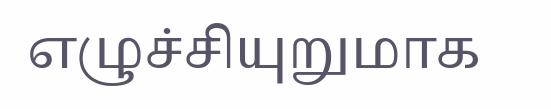எழுச்சியுறுமாக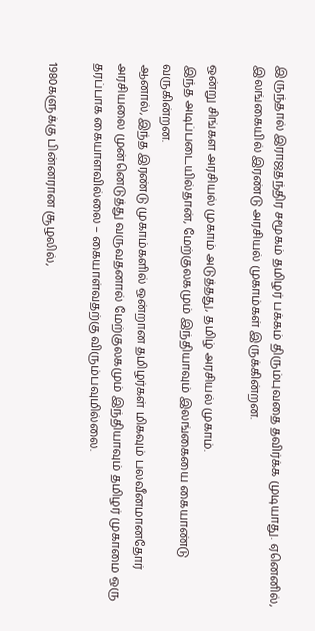இருந்தால் இராஜதந்திர சமூகம் தமிழர் பக்கம் திரும்புவதை தவிர்க்க முடியாது. ஏனெனில், இலங்கையில் இரண்டு அரசியல் முகாம்கள் இருக்கின்றன.

ஒன்று சிங்கள அரசியல் முகாம் அடுத்தது, தமிழ் அரசியல் முகாம்.
இந்த அடிப்படையில்தான், மேற்குலகமும் இந்தியாவும் இலங்கையை கையாண்டு வருகின்றன.
ஆனால், இந்த இரண்டு முகாம்களில் ஒன்றான தமிழர்கள் மிகவும் பலவீனமானதோர் அரசியலை முன்னெடுத்து வருவதனால் மேற்குலகமும் இந்தியாவும் தமிழர் முகாமை ஒரு தரப்பாக கையாளவில்லை – கையாள்வதற்கு விரும்பவுமில்லை.

1980களுக்கு பின்னரான சூழலில்,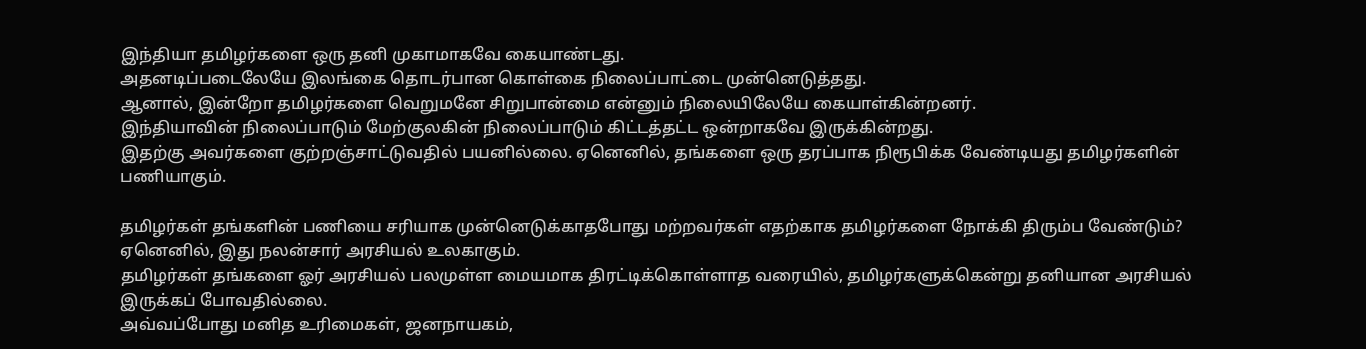இந்தியா தமிழர்களை ஒரு தனி முகாமாகவே கையாண்டது.
அதனடிப்படைலேயே இலங்கை தொடர்பான கொள்கை நிலைப்பாட்டை முன்னெடுத்தது.
ஆனால், இன்றோ தமிழர்களை வெறுமனே சிறுபான்மை என்னும் நிலையிலேயே கையாள்கின்றனர்.
இந்தியாவின் நிலைப்பாடும் மேற்குலகின் நிலைப்பாடும் கிட்டத்தட்ட ஒன்றாகவே இருக்கின்றது.
இதற்கு அவர்களை குற்றஞ்சாட்டுவதில் பயனில்லை. ஏனெனில், தங்களை ஒரு தரப்பாக நிரூபிக்க வேண்டியது தமிழர்களின் பணியாகும்.

தமிழர்கள் தங்களின் பணியை சரியாக முன்னெடுக்காதபோது மற்றவர்கள் எதற்காக தமிழர்களை நோக்கி திரும்ப வேண்டும்? ஏனெனில், இது நலன்சார் அரசியல் உலகாகும்.
தமிழர்கள் தங்களை ஓர் அரசியல் பலமுள்ள மையமாக திரட்டிக்கொள்ளாத வரையில், தமிழர்களுக்கென்று தனியான அரசியல் இருக்கப் போவதில்லை.
அவ்வப்போது மனித உரிமைகள், ஜனநாயகம்,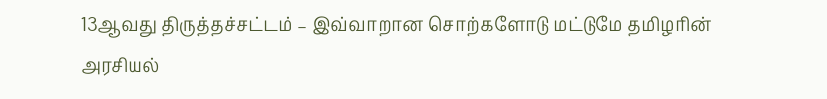13ஆவது திருத்தச்சட்டம் – இவ்வாறான சொற்களோடு மட்டுமே தமிழரின் அரசியல்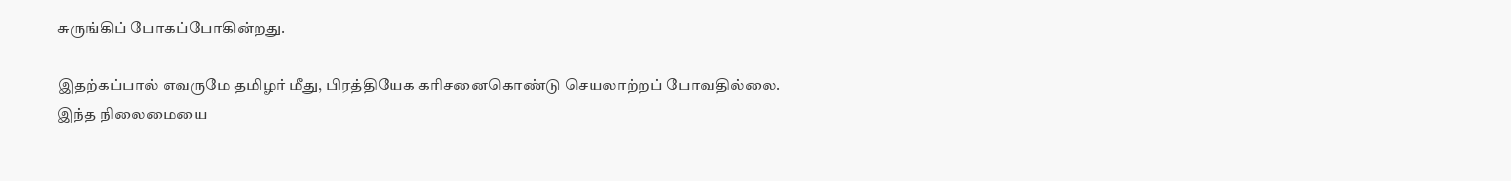சுருங்கிப் போகப்போகின்றது.

இதற்கப்பால் எவருமே தமிழர் மீது, பிரத்தியேக கரிசனைகொண்டு செயலாற்றப் போவதில்லை.
இந்த நிலைமையை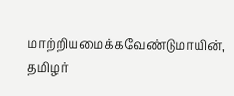மாற்றியமைக்கவேண்டுமாயின், தமிழர்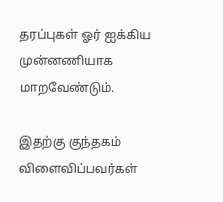தரப்புகள் ஓர் ஐக்கிய முன்னணியாக மாறவேண்டும்.

இதற்கு குந்தகம் விளைவிப்பவர்கள்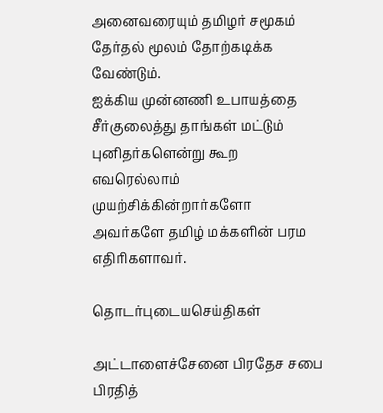அனைவரையும் தமிழர் சமூகம் தேர்தல் மூலம் தோற்கடிக்க வேண்டும்.
ஐக்கிய முன்னணி உபாயத்தை சீர்குலைத்து தாங்கள் மட்டும் புனிதர்களென்று கூற எவரெல்லாம் முயற்சிக்கின்றார்களோ அவர்களே தமிழ் மக்களின் பரம எதிரிகளாவர்.

தொடர்புடையசெய்திகள்

அட்டாளைச்சேனை பிரதேச சபை பிரதித்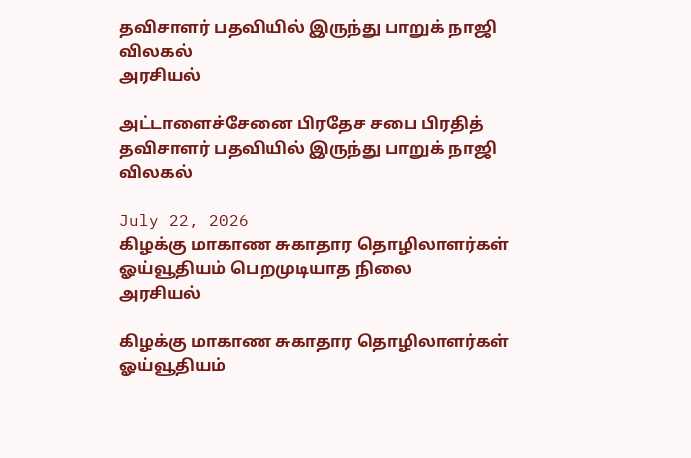தவிசாளர் பதவியில் இருந்து பாறுக் நாஜி விலகல்
அரசியல்

அட்டாளைச்சேனை பிரதேச சபை பிரதித் தவிசாளர் பதவியில் இருந்து பாறுக் நாஜி விலகல்

July 22, 2026
கிழக்கு மாகாண சுகாதார தொழிலாளர்கள் ஓய்வூதியம் பெறமுடியாத நிலை
அரசியல்

கிழக்கு மாகாண சுகாதார தொழிலாளர்கள் ஓய்வூதியம்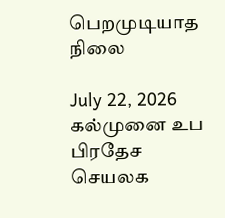பெறமுடியாத நிலை

July 22, 2026
கல்முனை உப பிரதேச செயலக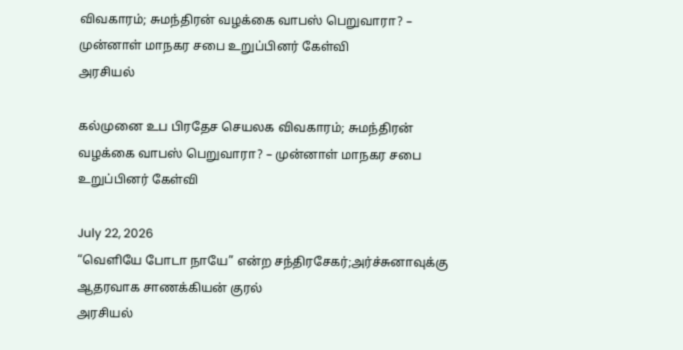விவகாரம்; சுமந்திரன் வழக்கை வாபஸ் பெறுவாரா? – முன்னாள் மாநகர சபை உறுப்பினர் கேள்வி
அரசியல்

கல்முனை உப பிரதேச செயலக விவகாரம்; சுமந்திரன் வழக்கை வாபஸ் பெறுவாரா? – முன்னாள் மாநகர சபை உறுப்பினர் கேள்வி

July 22, 2026
“வெளியே போடா நாயே” என்ற சந்திரசேகர்;அர்ச்சுனாவுக்கு ஆதரவாக சாணக்கியன் குரல்
அரசியல்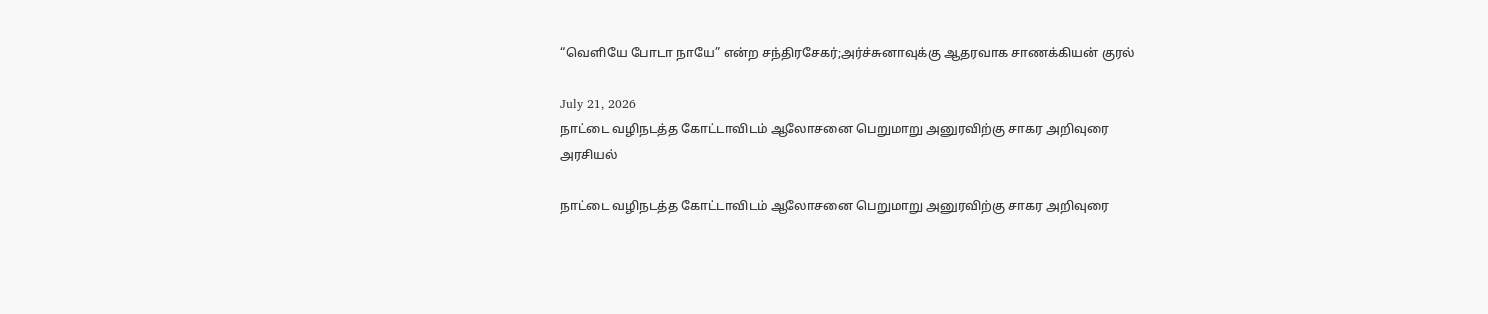“வெளியே போடா நாயே” என்ற சந்திரசேகர்;அர்ச்சுனாவுக்கு ஆதரவாக சாணக்கியன் குரல்

July 21, 2026
நாட்டை வழிநடத்த கோட்டாவிடம் ஆலோசனை பெறுமாறு அனுரவிற்கு சாகர அறிவுரை
அரசியல்

நாட்டை வழிநடத்த கோட்டாவிடம் ஆலோசனை பெறுமாறு அனுரவிற்கு சாகர அறிவுரை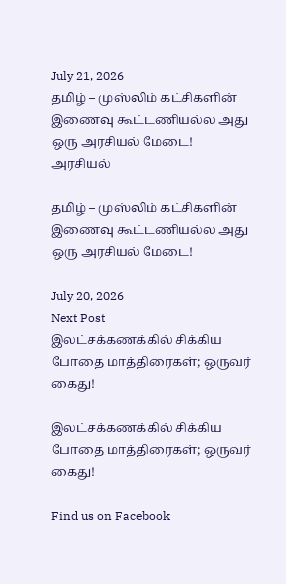July 21, 2026
தமிழ் – முஸ்லிம் கட்சிகளின் இணைவு கூட்டணியல்ல அது ஒரு அரசியல் மேடை!
அரசியல்

தமிழ் – முஸ்லிம் கட்சிகளின் இணைவு கூட்டணியல்ல அது ஒரு அரசியல் மேடை!

July 20, 2026
Next Post
இலட்சக்கணக்கில் சிக்கிய போதை மாத்திரைகள்; ஒருவர் கைது!

இலட்சக்கணக்கில் சிக்கிய போதை மாத்திரைகள்; ஒருவர் கைது!

Find us on Facebook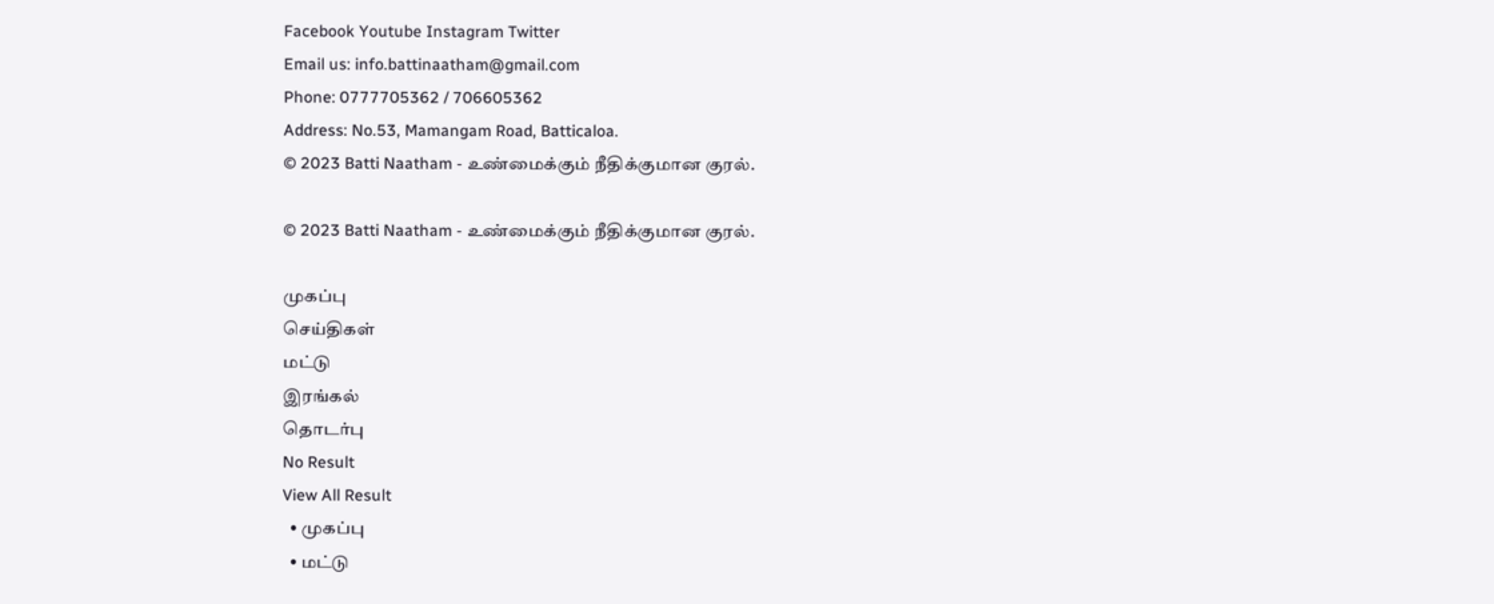Facebook Youtube Instagram Twitter
Email us: info.battinaatham@gmail.com
Phone: 0777705362 / 706605362
Address: No.53, Mamangam Road, Batticaloa.
© 2023 Batti Naatham - உண்மைக்கும் நீதிக்குமான குரல்.

© 2023 Batti Naatham - உண்மைக்கும் நீதிக்குமான குரல்.

முகப்பு
செய்திகள்
மட்டு
இரங்கல்
தொடர்பு
No Result
View All Result
  • முகப்பு
  • மட்டு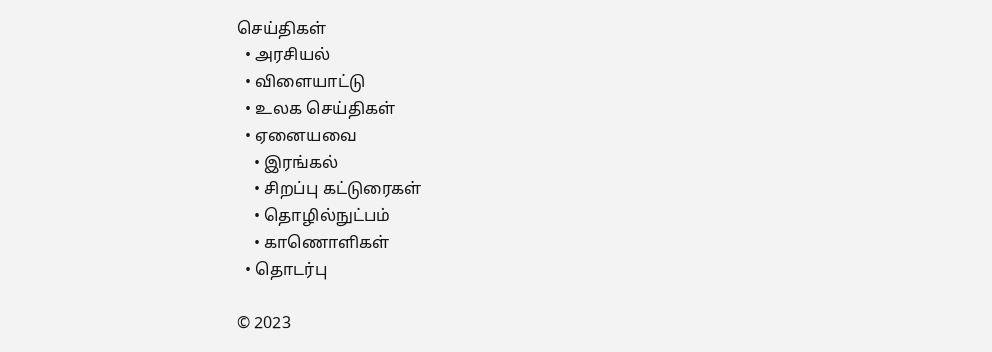செய்திகள்
  • அரசியல்
  • விளையாட்டு
  • உலக செய்திகள்
  • ஏனையவை
    • இரங்கல்
    • சிறப்பு கட்டுரைகள்
    • தொழில்நுட்பம்
    • காணொளிகள்
  • தொடர்பு

© 2023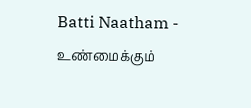Batti Naatham - உண்மைக்கும்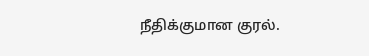நீதிக்குமான குரல்.